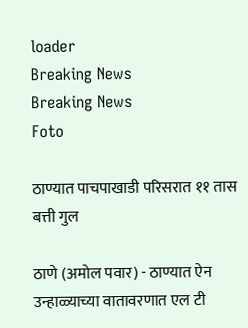loader
Breaking News
Breaking News
Foto

ठाण्यात पाचपाखाडी परिसरात ११ तास बत्ती गुल

ठाणे (अमोल पवार) - ठाण्यात ऐन उन्हाळ्याच्या वातावरणात एल टी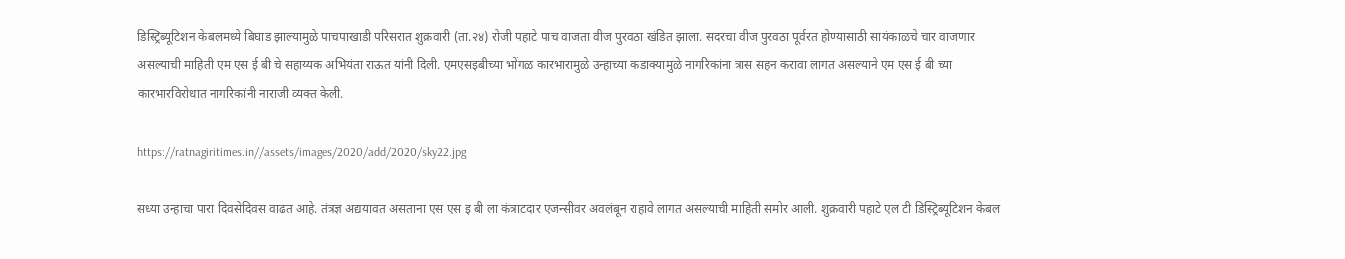डिस्ट्रिब्यूटिशन केबलमध्ये बिघाड झाल्यामुळे पाचपाखाडी परिसरात शुक्रवारी (ता.२४) रोजी पहाटे पाच वाजता वीज पुरवठा खंडित झाला. सदरचा वीज पुरवठा पूर्वरत होण्यासाठी सायंकाळचे चार वाजणार असल्याची माहिती एम एस ई बी चे सहाय्यक अभियंता राऊत यांनी दिली. एमएसइबीच्या भोंगळ कारभारामुळे उन्हाच्या कडाक्यामुळे नागरिकांना त्रास सहन करावा लागत असल्याने एम एस ई बी च्या कारभारविरोधात नागरिकांनी नाराजी व्यक्त केली.

https://ratnagiritimes.in//assets/images/2020/add/2020/sky22.jpg

सध्या उन्हाचा पारा दिवसेदिवस वाढत आहे. तंत्रज्ञ अद्ययावत असताना एस एस इ बी ला कंत्राटदार एजन्सीवर अवलंबून राहावे लागत असल्याची माहिती समोर आली. शुक्रवारी पहाटे एल टी डिस्ट्रिब्यूटिशन केबल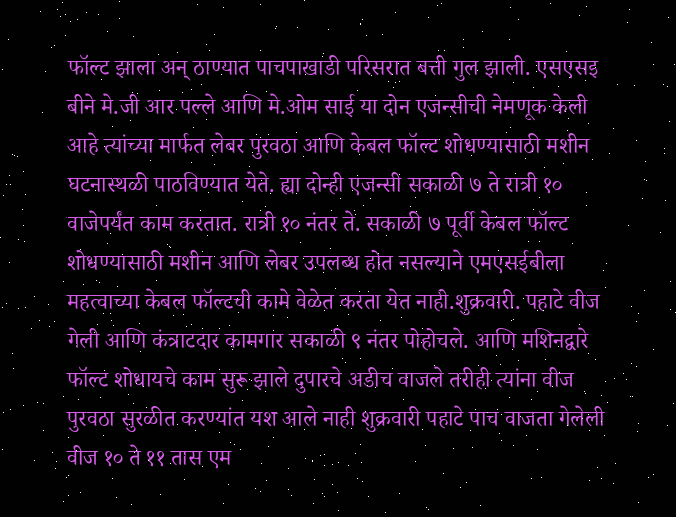फॉल्ट झाला अन् ठाण्यात पाचपाखाडी परिसरात बत्ती गुल झाली. एसएसइ बीने मे.जी आर पल्ले आणि मे.ओम साई या दोन एजन्सीची नेमणूक केली आहे त्यांच्या मार्फत लेबर पुरवठा आणि केबल फॉल्ट शोधण्यासाठी मशीन घटनास्थळी पाठविण्यात येते. ह्या दोन्ही एजन्सी सकाळी ७ ते रात्री १० वाजेपर्यंत काम करतात. रात्री १० नंतर ते. सकाळी ७ पूर्वी केबल फॉल्ट शोधण्यासाठी मशीन आणि लेबर उपलब्ध होत नसल्याने एमएसईबीला महत्वाच्या केबल फॉल्टची कामे वेळेत करता येत नाही.शुक्रवारी. पहाटे वीज गेली आणि कंत्राटदार कामगार सकाळी ९ नंतर पोहोचले. आणि मशिनद्वारे फॉल्ट शोधायचे काम सुरू झाले दुपारचे अडीच वाजले तरीही त्यांना वीज पुरवठा सुरळीत करण्यांत यश आले नाही शुक्रवारी पहाटे पाच वाजता गेलेली वीज १० ते ११ तास एम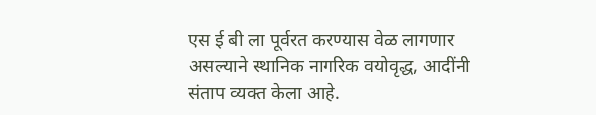एस ई बी ला पूर्वरत करण्यास वेळ लागणार असल्याने स्थानिक नागरिक वयोवृद्ध, आदींनी संताप व्यक्त केला आहे.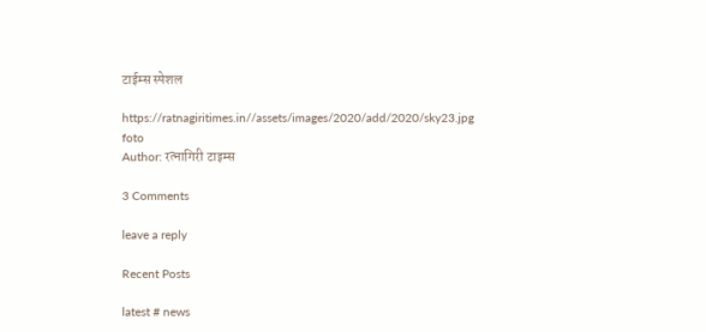टाईम्स स्पेशल

https://ratnagiritimes.in//assets/images/2020/add/2020/sky23.jpg
foto
Author: रत्नागिरी टाइम्स

3 Comments

leave a reply

Recent Posts

latest # news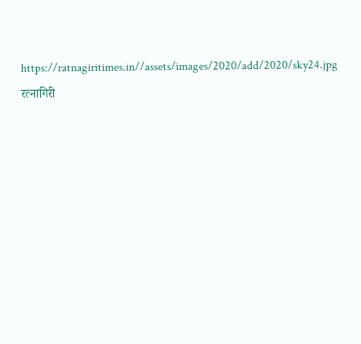https://ratnagiritimes.in//assets/images/2020/add/2020/sky24.jpg
रत्नागिरी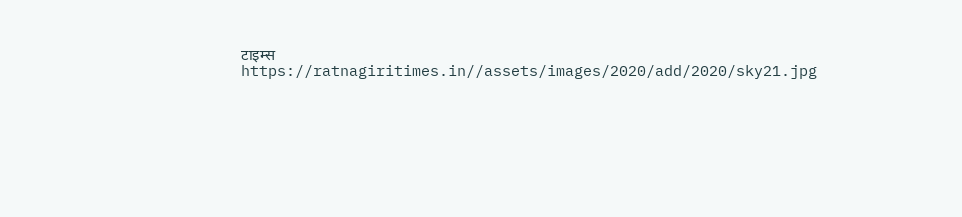टाइम्स
https://ratnagiritimes.in//assets/images/2020/add/2020/sky21.jpg